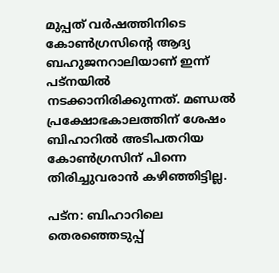മുപ്പത് വർഷത്തിനിടെ കോൺഗ്രസിന്‍റെ ആദ്യ ബഹുജനറാലിയാണ് ഇന്ന് പട്‍നയിൽ നടക്കാനിരിക്കുന്നത്. മണ്ഡൽ പ്രക്ഷോഭകാലത്തിന് ശേഷം ബിഹാറിൽ അടിപതറിയ കോൺഗ്രസിന് പിന്നെ തിരിച്ചുവരാൻ കഴിഞ്ഞിട്ടില്ല.

പട്‍ന: ബിഹാറിലെ തെരഞ്ഞെടുപ്പ്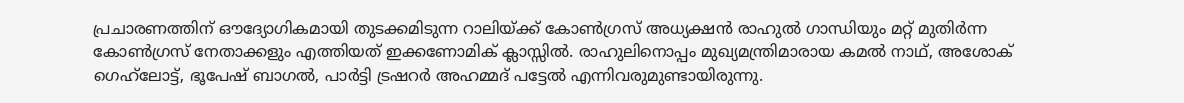പ്രചാരണത്തിന് ഔദ്യോഗികമായി തുടക്കമിടുന്ന റാലിയ്ക്ക് കോൺഗ്രസ് അധ്യക്ഷൻ രാഹുൽ ഗാന്ധിയും മറ്റ് മുതിർന്ന കോൺഗ്രസ് നേതാക്കളും എത്തിയത് ഇക്കണോമിക് ക്ലാസ്സിൽ. രാഹുലിനൊപ്പം മുഖ്യമന്ത്രിമാരായ കമൽ നാഥ്, അശോക് ഗെഹ്‍ലോട്ട്, ഭൂപേഷ് ബാഗൽ, പാർട്ടി ട്രഷറർ അഹമ്മദ് പട്ടേൽ എന്നിവരുമുണ്ടായിരുന്നു.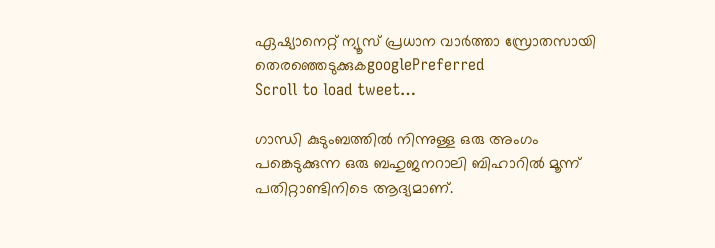ഏഷ്യാനെറ്റ് ന്യൂസ് പ്രധാന വാർത്താ സ്രോതസായി തെരഞ്ഞെടുക്കുകgooglePreferred
Scroll to load tweet…

ഗാന്ധി കുടുംബത്തിൽ നിന്നുള്ള ഒരു അംഗം പങ്കെടുക്കുന്ന ഒരു ബഹുജനറാലി ബിഹാറിൽ മൂന്ന് പതിറ്റാണ്ടിനിടെ ആദ്യമാണ്.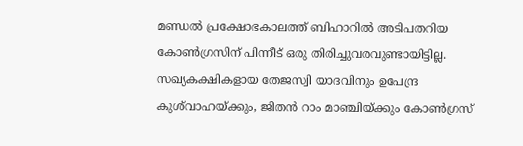മണ്ഡൽ പ്രക്ഷോഭകാലത്ത് ബിഹാറിൽ അടിപതറിയ കോൺഗ്രസിന് പിന്നീട് ഒരു തിരിച്ചുവരവുണ്ടായിട്ടില്ല. സഖ്യകക്ഷികളായ തേജസ്വി യാദവിനും ഉപേന്ദ്ര കുശ്‍വാഹയ്ക്കും, ജിതൻ റാം മാഞ്ചിയ്ക്കും കോൺഗ്രസ്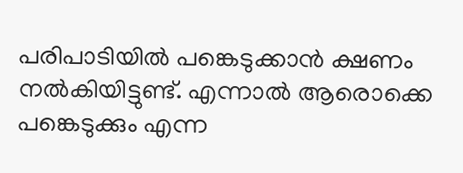പരിപാടിയിൽ പങ്കെടുക്കാൻ ക്ഷണം നൽകിയിട്ടുണ്ട്. എന്നാൽ ആരൊക്കെ പങ്കെടുക്കും എന്ന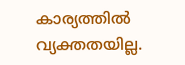കാര്യത്തിൽ വ്യക്തതയില്ല.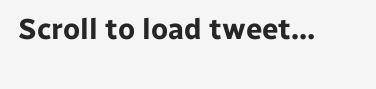Scroll to load tweet…